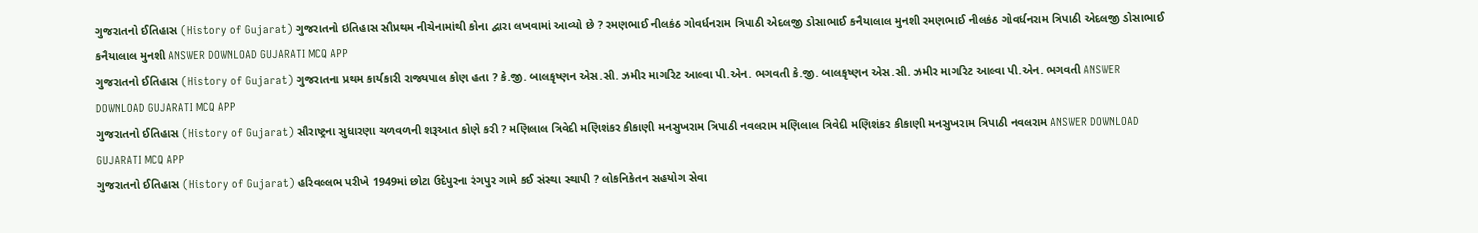ગુજરાતનો ઈતિહાસ (History of Gujarat) ગુજરાતનો ઇતિહાસ સૌપ્રથમ નીચેનામાંથી કોના દ્વારા લખવામાં આવ્યો છે ? રમણભાઈ નીલકંઠ ગોવર્ધનરામ ત્રિપાઠી એદલજી ડોસાભાઈ કનૈયાલાલ મુનશી રમણભાઈ નીલકંઠ ગોવર્ધનરામ ત્રિપાઠી એદલજી ડોસાભાઈ કનૈયાલાલ મુનશી ANSWER DOWNLOAD GUJARATI MCQ APP
ગુજરાતનો ઈતિહાસ (History of Gujarat) ગુજરાતના પ્રથમ કાર્યકારી રાજ્યપાલ કોણ હતા ? કે.જી. બાલકૃષ્ણન એસ.સી. ઝમીર માર્ગારેટ આલ્વા પી.એન. ભગવતી કે.જી. બાલકૃષ્ણન એસ.સી. ઝમીર માર્ગારેટ આલ્વા પી.એન. ભગવતી ANSWER DOWNLOAD GUJARATI MCQ APP
ગુજરાતનો ઈતિહાસ (History of Gujarat) સૌરાષ્ટ્રના સુધારણા ચળવળની શરૂઆત કોણે કરી ? મણિલાલ ત્રિવેદી મણિશંકર કીકાણી મનસુખરામ ત્રિપાઠી નવલરામ મણિલાલ ત્રિવેદી મણિશંકર કીકાણી મનસુખરામ ત્રિપાઠી નવલરામ ANSWER DOWNLOAD GUJARATI MCQ APP
ગુજરાતનો ઈતિહાસ (History of Gujarat) હરિવલ્લભ પરીખે 1949માં છોટા ઉદેપુરના રંગપુર ગામે કઈ સંસ્થા સ્થાપી ? લોકનિકેતન સહયોગ સેવા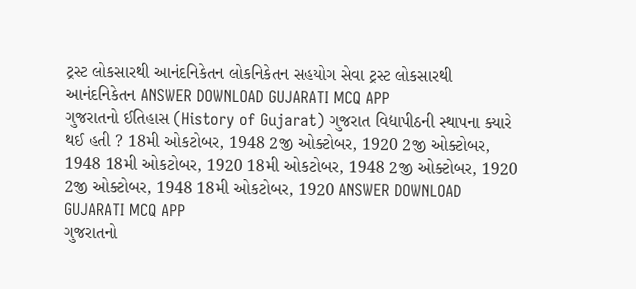ટ્રસ્ટ લોકસારથી આનંદનિકેતન લોકનિકેતન સહયોગ સેવા ટ્રસ્ટ લોકસારથી આનંદનિકેતન ANSWER DOWNLOAD GUJARATI MCQ APP
ગુજરાતનો ઈતિહાસ (History of Gujarat) ગુજરાત વિદ્યાપીઠની સ્થાપના ક્યારે થઈ હતી ? 18મી ઓકટોબર, 1948 2જી ઓક્ટોબર, 1920 2જી ઓક્ટોબર, 1948 18મી ઓકટોબર, 1920 18મી ઓકટોબર, 1948 2જી ઓક્ટોબર, 1920 2જી ઓક્ટોબર, 1948 18મી ઓકટોબર, 1920 ANSWER DOWNLOAD GUJARATI MCQ APP
ગુજરાતનો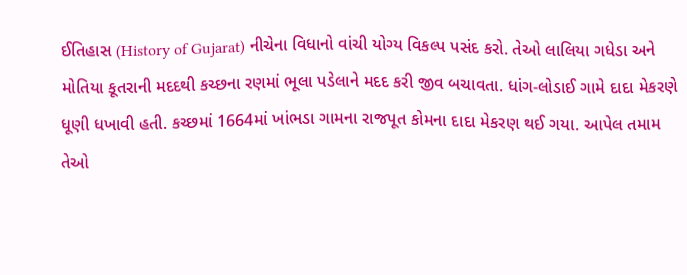ઈતિહાસ (History of Gujarat) નીચેના વિધાનો વાંચી યોગ્ય વિકલ્પ પસંદ કરો. તેઓ લાલિયા ગધેડા અને મોતિયા કૂતરાની મદદથી કચ્છના રણમાં ભૂલા પડેલાને મદદ કરી જીવ બચાવતા. ધાંગ-લોડાઈ ગામે દાદા મેકરણે ધૂણી ધખાવી હતી. કચ્છમાં 1664માં ખાંભડા ગામના રાજપૂત કોમના દાદા મેકરણ થઈ ગયા. આપેલ તમામ તેઓ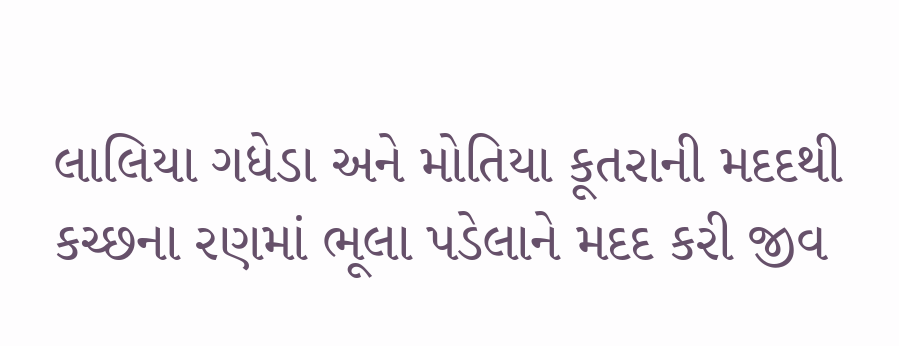લાલિયા ગધેડા અને મોતિયા કૂતરાની મદદથી કચ્છના રણમાં ભૂલા પડેલાને મદદ કરી જીવ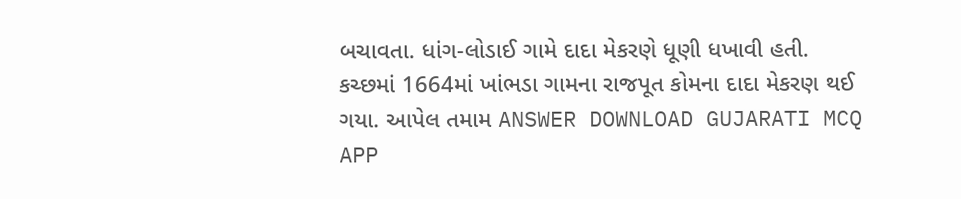બચાવતા. ધાંગ-લોડાઈ ગામે દાદા મેકરણે ધૂણી ધખાવી હતી. કચ્છમાં 1664માં ખાંભડા ગામના રાજપૂત કોમના દાદા મેકરણ થઈ ગયા. આપેલ તમામ ANSWER DOWNLOAD GUJARATI MCQ APP